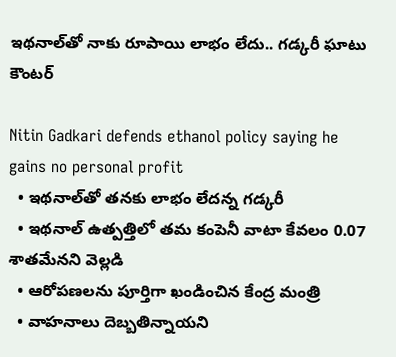ఇథనాల్‌తో నాకు రూపాయి లాభం లేదు.. గడ్కరీ ఘాటు కౌంటర్‌

Nitin Gadkari defends ethanol policy saying he gains no personal profit
  • ఇథనాల్‌తో తనకు లాభం లేదన్న గడ్కరీ
  • ఇథనాల్‌ ఉత్పత్తిలో తమ కంపెనీ వాటా కేవలం 0.07 శాతమేనని వెల్లడి
  • ఆరోపణలను పూర్తిగా ఖండించిన కేంద్ర మంత్రి
  • వాహనాలు దెబ్బతిన్నాయని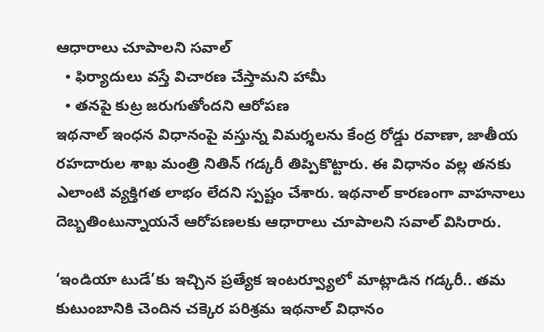ఆధారాలు చూపాలని సవాల్‌
  • ఫిర్యాదులు వస్తే విచారణ చేస్తామని హామీ
  • తనపై కుట్ర జరుగుతోందని ఆరోపణ
ఇథనాల్‌ ఇంధన విధానంపై వస్తున్న విమర్శలను కేంద్ర రోడ్డు రవాణా, జాతీయ రహదారుల శాఖ మంత్రి నితిన్‌ గడ్కరీ తిప్పికొట్టారు. ఈ విధానం వల్ల తనకు ఎలాంటి వ్యక్తిగత లాభం లేదని స్పష్టం చేశారు. ఇథనాల్‌ కారణంగా వాహనాలు దెబ్బతింటున్నాయనే ఆరోపణలకు ఆధారాలు చూపాలని సవాల్‌ విసిరారు.

‘ఇండియా టుడే’కు ఇచ్చిన ప్రత్యేక ఇంటర్వ్యూలో మాట్లాడిన గడ్కరీ.. తమ కుటుంబానికి చెందిన చక్కెర పరిశ్రమ ఇథనాల్‌ విధానం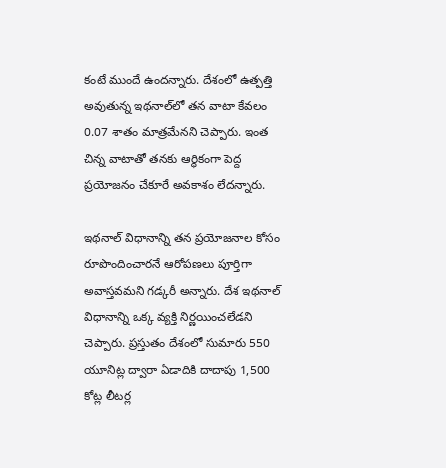కంటే ముందే ఉందన్నారు. దేశంలో ఉత్పత్తి అవుతున్న ఇథనాల్‌లో తన వాటా కేవలం 0.07 శాతం మాత్రమేనని చెప్పారు. ఇంత చిన్న వాటాతో తనకు ఆర్థికంగా పెద్ద ప్రయోజనం చేకూరే అవకాశం లేదన్నారు.

ఇథనాల్‌ విధానాన్ని తన ప్రయోజనాల కోసం రూపొందించారనే ఆరోపణలు పూర్తిగా అవాస్తవమని గడ్కరీ అన్నారు. దేశ ఇథనాల్‌ విధానాన్ని ఒక్క వ్యక్తి నిర్ణయించలేడని చెప్పారు. ప్రస్తుతం దేశంలో సుమారు 550 యూనిట్ల ద్వారా ఏడాదికి దాదాపు 1,500 కోట్ల లీటర్ల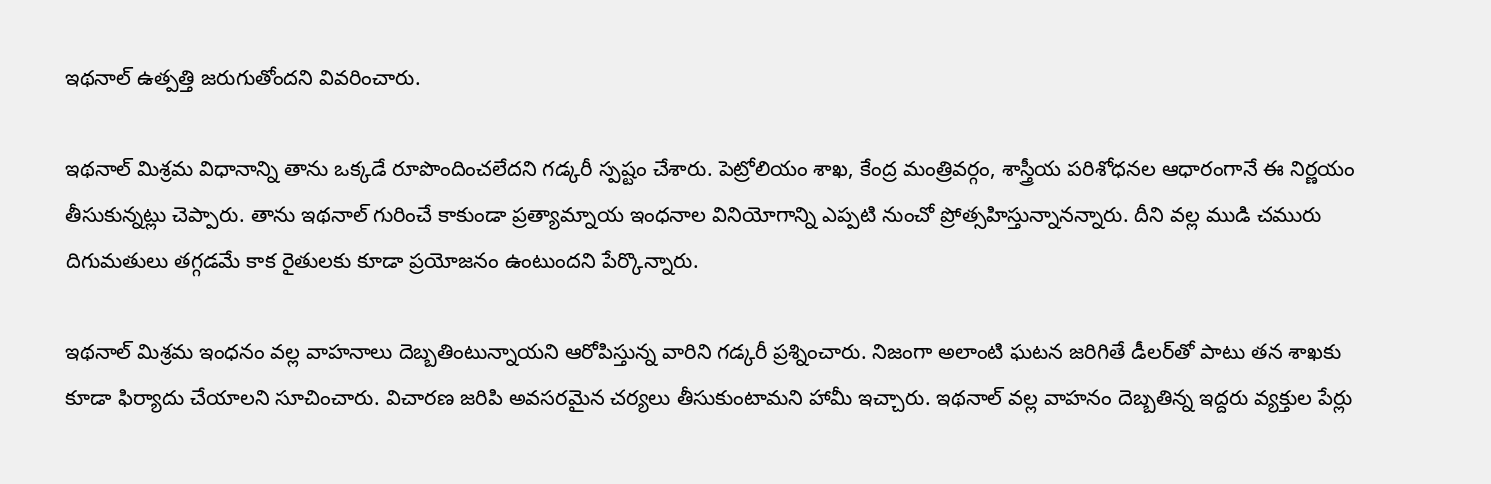ఇథనాల్‌ ఉత్పత్తి జరుగుతోందని వివరించారు.

ఇథనాల్‌ మిశ్రమ విధానాన్ని తాను ఒక్కడే రూపొందించలేదని గడ్కరీ స్పష్టం చేశారు. పెట్రోలియం శాఖ, కేంద్ర మంత్రివర్గం, శాస్త్రీయ పరిశోధనల ఆధారంగానే ఈ నిర్ణయం తీసుకున్నట్లు చెప్పారు. తాను ఇథనాల్‌ గురించే కాకుండా ప్రత్యామ్నాయ ఇంధనాల వినియోగాన్ని ఎప్పటి నుంచో ప్రోత్సహిస్తున్నానన్నారు. దీని వల్ల ముడి చమురు దిగుమతులు తగ్గడమే కాక రైతులకు కూడా ప్రయోజనం ఉంటుందని పేర్కొన్నారు.

ఇథనాల్‌ మిశ్రమ ఇంధనం వల్ల వాహనాలు దెబ్బతింటున్నాయని ఆరోపిస్తున్న వారిని గడ్కరీ ప్రశ్నించారు. నిజంగా అలాంటి ఘటన జరిగితే డీలర్‌తో పాటు తన శాఖకు కూడా ఫిర్యాదు చేయాలని సూచించారు. విచారణ జరిపి అవసరమైన చర్యలు తీసుకుంటామని హామీ ఇచ్చారు. ఇథనాల్‌ వల్ల వాహనం దెబ్బతిన్న ఇద్దరు వ్యక్తుల పేర్లు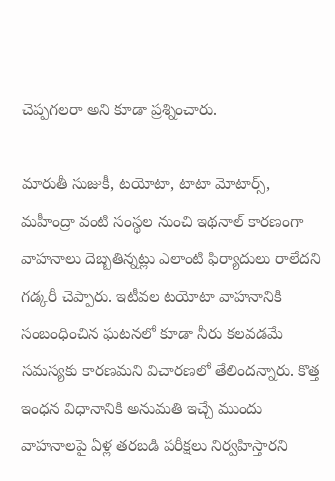చెప్పగలరా అని కూడా ప్రశ్నించారు.

మారుతీ సుజుకీ, టయోటా, టాటా మోటార్స్‌, మహీంద్రా వంటి సంస్థల నుంచి ఇథనాల్‌ కారణంగా వాహనాలు దెబ్బతిన్నట్లు ఎలాంటి ఫిర్యాదులు రాలేదని గడ్కరీ చెప్పారు. ఇటీవల టయోటా వాహనానికి సంబంధించిన ఘటనలో కూడా నీరు కలవడమే సమస్యకు కారణమని విచారణలో తేలిందన్నారు. కొత్త ఇంధన విధానానికి అనుమతి ఇచ్చే ముందు వాహనాలపై ఏళ్ల తరబడి పరీక్షలు నిర్వహిస్తారని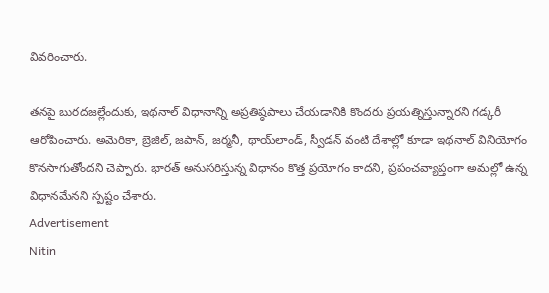వివరించారు.

తనపై బురదజల్లేందుకు, ఇథనాల్‌ విధానాన్ని అప్రతిష్ఠపాలు చేయడానికి కొందరు ప్రయత్నిస్తున్నారని గడ్కరీ ఆరోపించారు. అమెరికా, బ్రెజిల్‌, జపాన్‌, జర్మనీ, థాయ్‌లాండ్‌, స్వీడన్‌ వంటి దేశాల్లో కూడా ఇథనాల్‌ వినియోగం కొనసాగుతోందని చెప్పారు. భారత్‌ అనుసరిస్తున్న విధానం కొత్త ప్రయోగం కాదని, ప్రపంచవ్యాప్తంగా అమల్లో ఉన్న విధానమేనని స్పష్టం చేశారు.
Advertisement
Nitin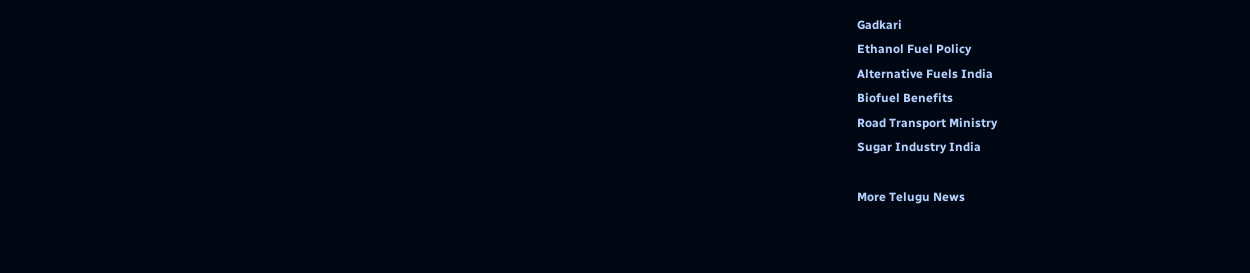Gadkari
Ethanol Fuel Policy
Alternative Fuels India
Biofuel Benefits
Road Transport Ministry
Sugar Industry India

More Telugu News